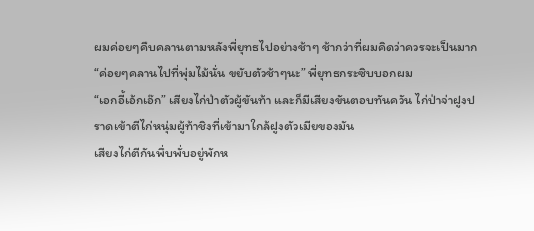ผมค่อยๆคืบคลานตามหลังพี่ยุทธไปอย่างช้าๆ ช้ากว่าที่ผมคิดว่าควรจะเป็นมาก
“ค่อยๆคลานไปที่พุ่มไม้นั่น ขยับตัวช้าๆนะ” พี่ยุทธกระซิบบอกผม
“เอกอี้เอ้กเอ๊ก” เสียงไก่ป่าตัวผู้ขันท้า และก็มีเสียงขันตอบทันควัน ไก่ป่าจ่าฝูงปราดเข้าตีไก่หนุ่มผู้ท้าชิงที่เข้ามาใกล้ฝูงตัวเมียของมัน
เสียงไก่ตีกันพึ่บพั่บอยู่พักห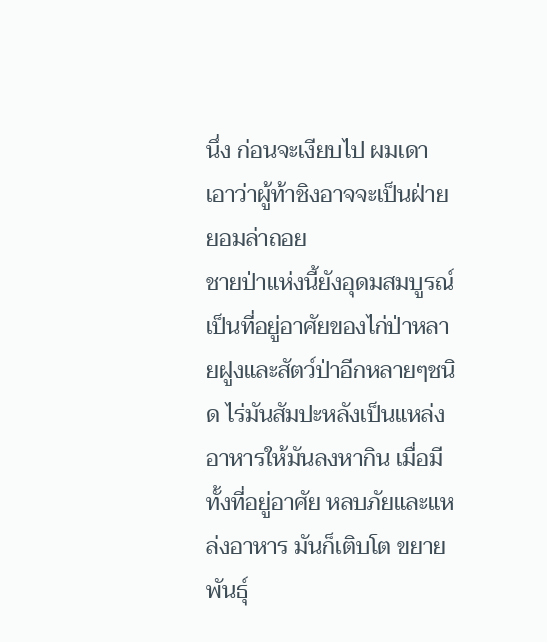นึ่ง ก่อนจะเงียบไป ผมเดาเอาว่าผู้ท้าชิงอาจจะเป็นฝ่ายยอมล่าถอย
ชายป่าแห่งนี้ยังอุดมสมบูรณ์ เป็นที่อยู่อาศัยของไก่ป่าหลายฝูงและสัตว์ป่าอีกหลายๆชนิด ไร่มันสัมปะหลังเป็นแหล่งอาหารให้มันลงหากิน เมื่อมีทั้งที่อยู่อาศัย หลบภัยและแหล่งอาหาร มันก็เติบโต ขยายพันธุ์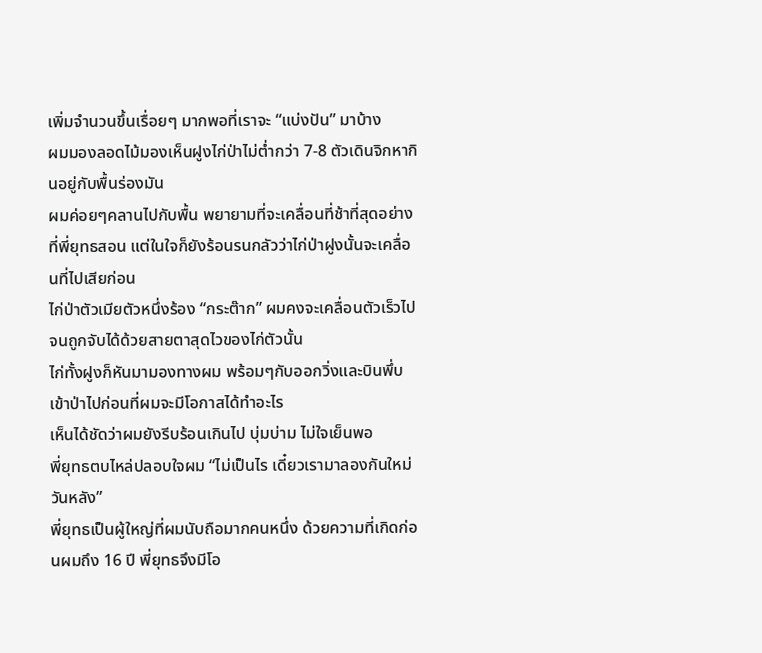เพิ่มจำนวนขึ้นเรื่อยๆ มากพอที่เราจะ “แบ่งปัน” มาบ้าง
ผมมองลอดไม้มองเห็นฝูงไก่ป่าไม่ต่ำกว่า 7-8 ตัวเดินจิกหากินอยู่กับพื้นร่องมัน
ผมค่อยๆคลานไปกับพื้น พยายามที่จะเคลื่อนที่ช้าที่สุดอย่างที่พี่ยุทธสอน แต่ในใจก็ยังร้อนรนกลัวว่าไก่ป่าฝูงนั้นจะเคลื่อนที่ไปเสียก่อน
ไก่ป่าตัวเมียตัวหนึ่งร้อง “กระต๊าก” ผมคงจะเคลื่อนตัวเร็วไปจนถูกจับได้ด้วยสายตาสุดไวของไก่ตัวนั้น
ไก่ทั้งฝูงก็หันมามองทางผม พร้อมๆกับออกวิ่งและบินพึ่บเข้าป่าไปก่อนที่ผมจะมีโอกาสได้ทำอะไร
เห็นได้ชัดว่าผมยังรีบร้อนเกินไป บุ่มบ่าม ไม่ใจเย็นพอ
พี่ยุทธตบไหล่ปลอบใจผม “ไม่เป็นไร เดี๋ยวเรามาลองกันใหม่วันหลัง”
พี่ยุทธเป็นผู้ใหญ่ที่ผมนับถือมากคนหนึ่ง ด้วยความที่เกิดก่อนผมถึง 16 ปี พี่ยุทธจึงมีโอ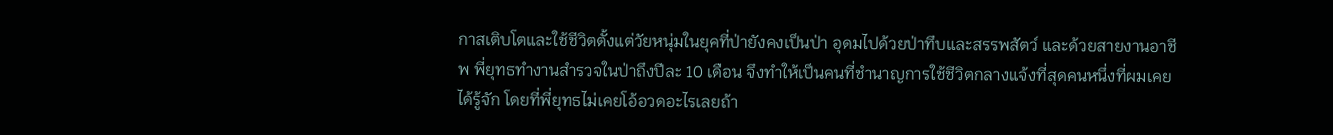กาสเติบโตและใช้ชีวิตตั้งแต่วัยหนุ่มในยุคที่ป่ายังคงเป็นป่า อุดมไปด้วยป่าทึบและสรรพสัตว์ และด้วยสายงานอาชีพ พี่ยุทธทำงานสำรวจในป่าถึงปีละ 10 เดือน จึงทำให้เป็นคนที่ชำนาญการใช้ชีวิตกลางแจ้งที่สุดคนหนึ่งที่ผมเคยได้รู้จัก โดยที่พี่ยุทธไม่เคยโอ้อวดอะไรเลยถ้า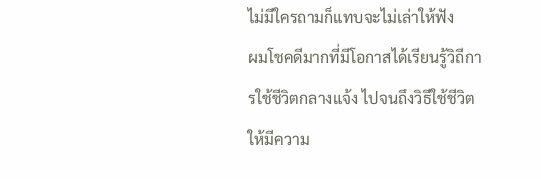ไม่มีใครถามก็แทบจะไม่เล่าให้ฟัง
ผมโชคดีมากที่มีโอกาสได้เรียนรู้วิถีการใช้ชีวิตกลางแจ้ง ไปจนถึงวิธีใช้ชีวิตให้มีความ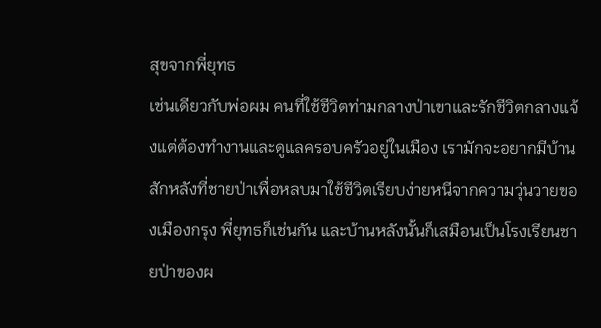สุขจากพี่ยุทธ
เช่นเดียวกับพ่อผม คนที่ใช้ชีวิตท่ามกลางป่าเขาและรักชีวิตกลางแจ้งแต่ต้องทำงานและดูแลครอบครัวอยู่ในเมือง เรามักจะอยากมีบ้านสักหลังที่ชายป่าเพื่อหลบมาใช้ชีวิตเรียบง่ายหนีจากความวุ่นวายของเมืองกรุง พี่ยุทธก็เช่นกัน และบ้านหลังนั้นก็เสมือนเป็นโรงเรียนชายป่าของผ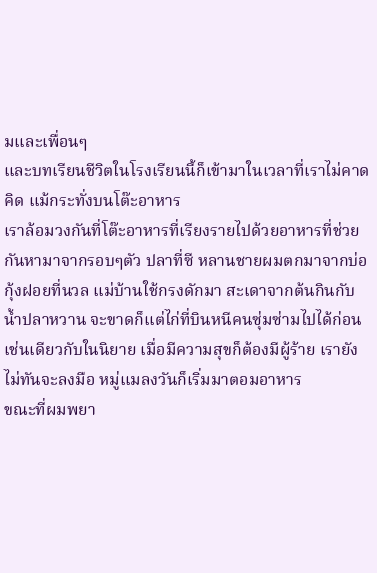มและเพื่อนๆ
และบทเรียนชีวิตในโรงเรียนนี้ก็เข้ามาในเวลาที่เราไม่คาดคิด แม้กระทั่งบนโต๊ะอาหาร
เราล้อมวงกันที่โต๊ะอาหารที่เรียงรายไปด้วยอาหารที่ช่วยกันหามาจากรอบๆตัว ปลาที่ซี หลานชายผมตกมาจากบ่อ กุ้งฝอยที่นวล แม่บ้านใช้กรงดักมา สะเดาจากต้นกินกับน้ำปลาหวาน จะขาดก็แต่ไก่ที่บินหนีคนซุ่มซ่ามไปได้ก่อน
เช่นเดียวกับในนิยาย เมื่อมีความสุขก็ต้องมีผู้ร้าย เรายังไม่ทันจะลงมือ หมู่แมลงวันก็เริ่มมาตอมอาหาร
ขณะที่ผมพยา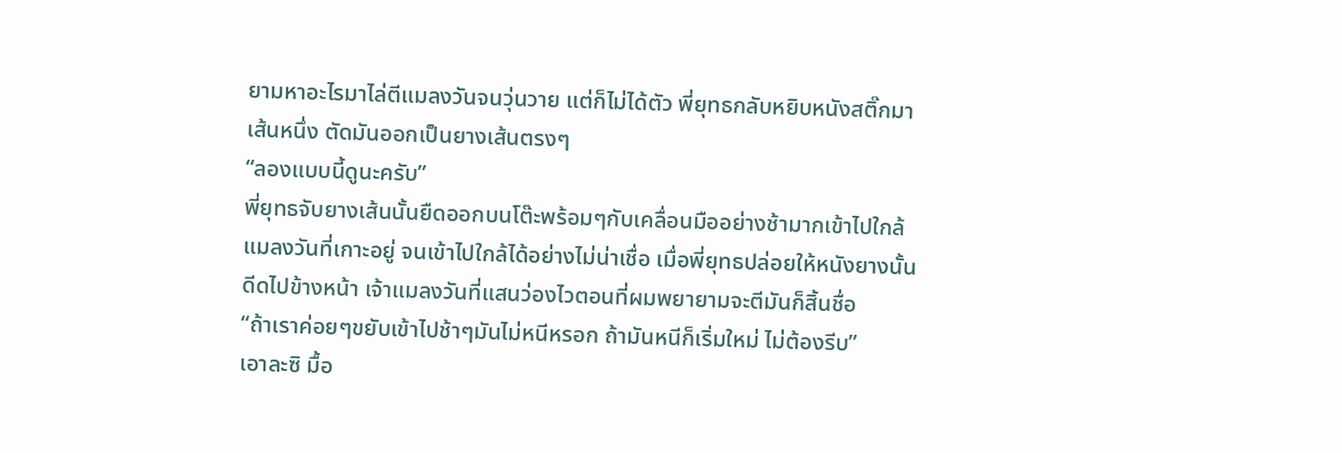ยามหาอะไรมาไล่ตีแมลงวันจนวุ่นวาย แต่ก็ไม่ได้ตัว พี่ยุทธกลับหยิบหนังสติ๊กมาเส้นหนึ่ง ตัดมันออกเป็นยางเส้นตรงๆ
“ลองแบบนี้ดูนะครับ”
พี่ยุทธจับยางเส้นนั้นยืดออกบนโต๊ะพร้อมๆกับเคลื่อนมืออย่างช้ามากเข้าไปใกล้แมลงวันที่เกาะอยู่ จนเข้าไปใกล้ได้อย่างไม่น่าเชื่อ เมื่อพี่ยุทธปล่อยให้หนังยางนั้นดีดไปข้างหน้า เจ้าแมลงวันที่แสนว่องไวตอนที่ผมพยายามจะตีมันก็สิ้นชื่อ
“ถ้าเราค่อยๆขยับเข้าไปช้าๆมันไม่หนีหรอก ถ้ามันหนีก็เริ่มใหม่ ไม่ต้องรีบ”
เอาละซิ มื้อ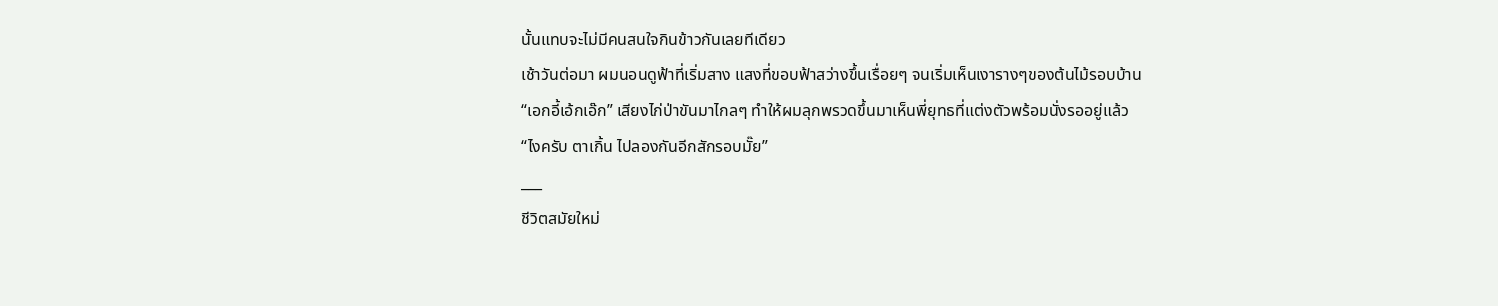นั้นแทบจะไม่มีคนสนใจกินข้าวกันเลยทีเดียว
เช้าวันต่อมา ผมนอนดูฟ้าที่เริ่มสาง แสงที่ขอบฟ้าสว่างขึ้นเรื่อยๆ จนเริ่มเห็นเงารางๆของต้นไม้รอบบ้าน
“เอกอี้เอ้กเอ๊ก” เสียงไก่ป่าขันมาไกลๆ ทำให้ผมลุกพรวดขึ้นมาเห็นพี่ยุทธที่แต่งตัวพร้อมนั่งรออยู่แล้ว
“ไงครับ ตาเกิ้น ไปลองกันอีกสักรอบมั๊ย”
___
ชีวิตสมัยใหม่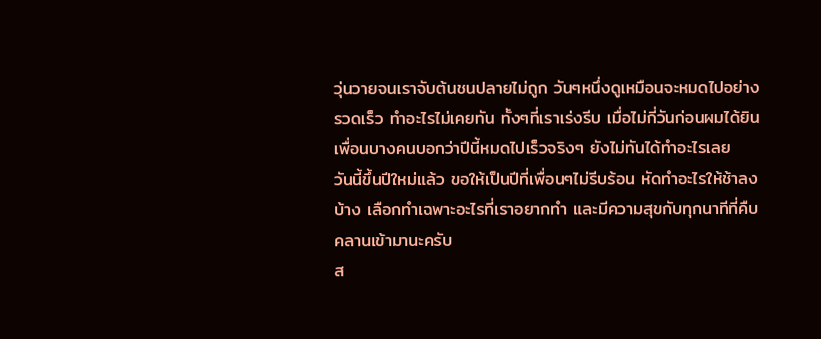วุ่นวายจนเราจับต้นชนปลายไม่ถูก วันๆหนึ่งดูเหมือนจะหมดไปอย่างรวดเร็ว ทำอะไรไม่เคยทัน ทั้งๆที่เราเร่งรีบ เมื่อไม่กี่วันก่อนผมได้ยินเพื่อนบางคนบอกว่าปีนี้หมดไปเร็วจริงๆ ยังไม่ทันได้ทำอะไรเลย
วันนี้ขึ้นปีใหม่แล้ว ขอให้เป็นปีที่เพื่อนๆไม่รีบร้อน หัดทำอะไรให้ช้าลงบ้าง เลือกทำเฉพาะอะไรที่เราอยากทำ และมีความสุขกับทุกนาทีที่คืบคลานเข้ามานะครับ
ส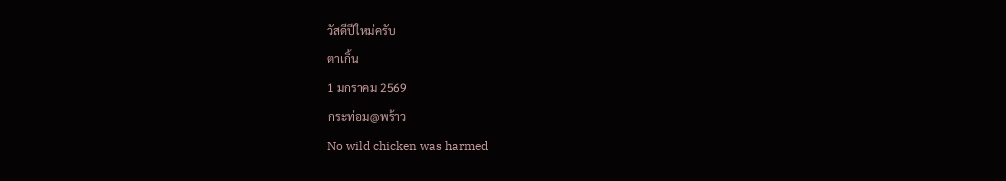วัสดีปีใหม่ครับ
ตาเกิ้น
1 มกราคม 2569
กระท่อม@พร้าว
No wild chicken was harmed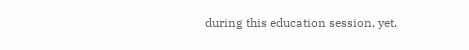during this education session, yet.